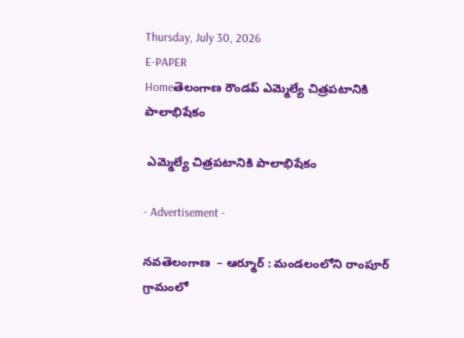Thursday, July 30, 2026
E-PAPER
Homeతెలంగాణ రౌండప్ ఎమ్మెల్యే చిత్రపటానికి పాలాభిషేకం

 ఎమ్మెల్యే చిత్రపటానికి పాలాభిషేకం

- Advertisement -

నవతెలంగాణ  – ఆర్మూర్ : మండలంలోని రాంపూర్ గ్రామంలో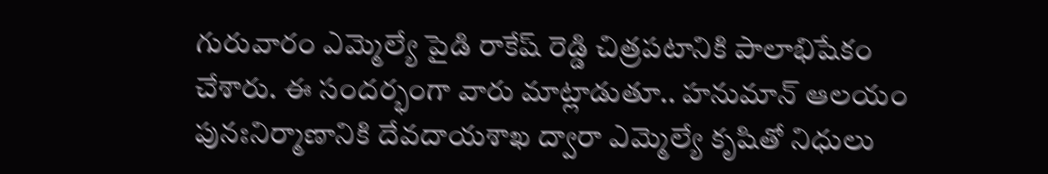గురువారం ఎమ్మెల్యే పైడి రాకేష్ రెడ్డి చిత్రపటానికి పాలాభిషేకం చేశారు. ఈ సందర్భంగా వారు మాట్లాడుతూ.. హనుమాన్ ఆలయం పునఃనిర్మాణానికి దేవదాయశాఖ ద్వారా ఎమ్మెల్యే కృషితో నిధులు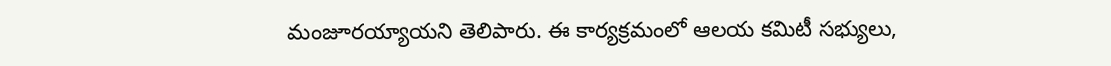మంజూరయ్యాయని తెలిపారు. ఈ కార్యక్రమంలో ఆలయ కమిటీ సభ్యులు,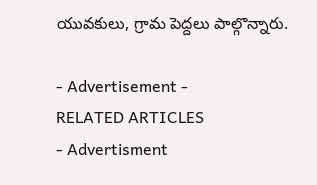యువకులు, గ్రామ పెద్దలు పాల్గొన్నారు.

- Advertisement -
RELATED ARTICLES
- Advertisment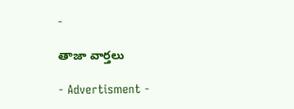-

తాజా వార్తలు

- Advertisment -